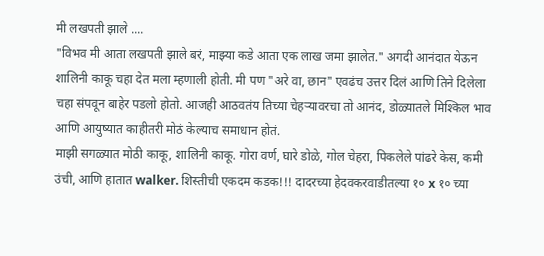मी लखपती झाले ....
"विभव मी आता लखपती झाले बरं, माझ्या कडे आता एक लाख जमा झालेत." अगदी आनंदात येऊन शालिनी काकू चहा देत मला म्हणाली होती. मी पण "अरे वा, छान" एवढंच उत्तर दिलं आणि तिने दिलेला चहा संपवून बाहेर पडलो होतो. आजही आठवतंय तिच्या चेहऱ्यावरचा तो आनंद, डोळ्यातले मिश्किल भाव आणि आयुष्यात काहीतरी मोठं केल्याच समाधान होतं.
माझी सगळ्यात मोठी काकू, शालिनी काकू. गोरा वर्ण, घारे डोळे, गोल चेहरा, पिकलेले पांढरे केस, कमी उंची, आणि हातात walker. शिस्तीची एकदम कडक!!! दादरच्या हेदवकरवाडीतल्या १० x १० च्या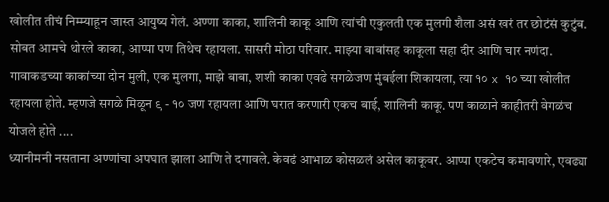खोलीत तीचं निम्म्याहून जास्त आयुष्य गेलं. अण्णा काका, शालिनी काकू आणि त्यांची एकुलती एक मुलगी शैला असं खरं तर छोटंसं कुटुंब. सोबत आमचे थोरले काका, आप्पा पण तिथेच रहायला. सासरी मोठा परिवार. माझ्या बाबांसह काकूला सहा दीर आणि चार नणंदा. गावाकडच्या काकांच्या दोन मुली, एक मुलगा, माझे बाबा, शशी काका एवढे सगळेजण मुंबईला शिकायला, त्या १० x १० च्या खोलीत रहायला होते. म्हणजे सगळे मिळून ९ - १० जण रहायला आणि घरात करणारी एकच बाई, शालिनी काकू. पण काळाने काहीतरी वेगळंच योजले होते ....
ध्यानीमनी नसताना अण्णांचा अपघात झाला आणि ते दगावले. केवढं आभाळ कोसळलं असेल काकूवर. आप्पा एकटेच कमावणारे, एवढ्या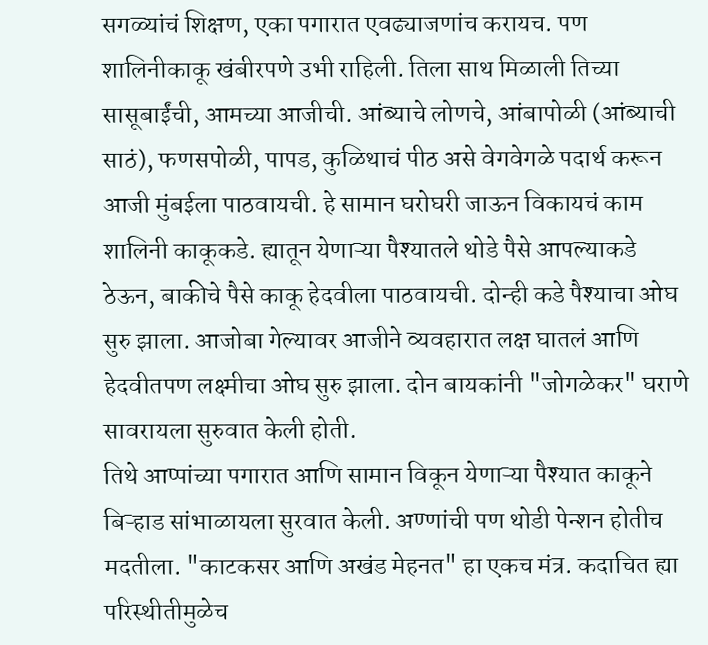सगळ्यांचं शिक्षण, एका पगारात एवढ्याजणांच करायच. पण शालिनीकाकू खंबीरपणे उभी राहिली. तिला साथ मिळाली तिच्या सासूबाईंची, आमच्या आजीची. आंब्याचे लोणचे, आंबापोळी (आंब्याची साठं), फणसपोळी, पापड, कुळिथाचं पीठ असे वेगवेगळे पदार्थ करून आजी मुंबईला पाठवायची. हे सामान घरोघरी जाऊन विकायचं काम शालिनी काकूकडे. ह्यातून येणाऱ्या पैश्यातले थोडे पैसे आपल्याकडे ठेऊन, बाकीचे पैसे काकू हेदवीला पाठवायची. दोन्ही कडे पैश्याचा ओघ सुरु झाला. आजोबा गेल्यावर आजीने व्यवहारात लक्ष घातलं आणि हेदवीतपण लक्ष्मीचा ओघ सुरु झाला. दोन बायकांनी "जोगळेकर" घराणे सावरायला सुरुवात केली होती.
तिथे आप्पांच्या पगारात आणि सामान विकून येणाऱ्या पैश्यात काकूने बिऱ्हाड सांभाळायला सुरवात केली. अण्णांची पण थोडी पेन्शन होतीच मदतीला. "काटकसर आणि अखंड मेहनत" हा एकच मंत्र. कदाचित ह्या परिस्थीतीमुळेच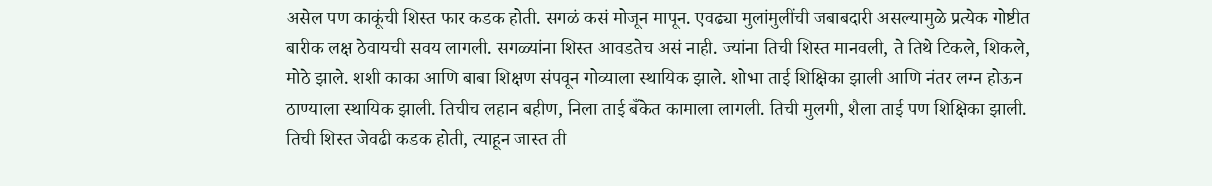असेल पण काकूंची शिस्त फार कडक होती. सगळं कसं मोजून मापून. एवढ्या मुलांमुलींची जबाबदारी असल्यामुळे प्रत्येक गोष्टीत बारीक लक्ष ठेवायची सवय लागली. सगळ्यांना शिस्त आवडतेच असं नाही. ज्यांना तिची शिस्त मानवली, ते तिथे टिकले, शिकले, मोठे झाले. शशी काका आणि बाबा शिक्षण संपवून गोव्याला स्थायिक झाले. शोभा ताई शिक्षिका झाली आणि नंतर लग्न होऊन ठाण्याला स्थायिक झाली. तिचीच लहान बहीण, निला ताई बँकेत कामाला लागली. तिची मुलगी, शैला ताई पण शिक्षिका झाली.
तिची शिस्त जेवढी कडक होती, त्याहून जास्त ती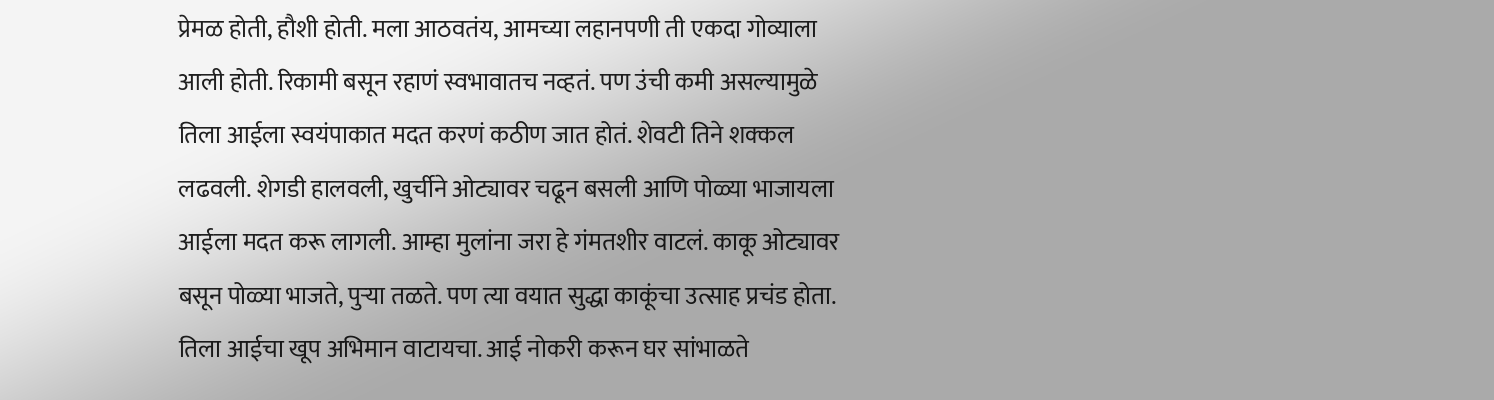प्रेमळ होती, हौशी होती. मला आठवतंय, आमच्या लहानपणी ती एकदा गोव्याला आली होती. रिकामी बसून रहाणं स्वभावातच नव्हतं. पण उंची कमी असल्यामुळे तिला आईला स्वयंपाकात मदत करणं कठीण जात होतं. शेवटी तिने शक्कल लढवली. शेगडी हालवली, खुर्चीने ओट्यावर चढून बसली आणि पोळ्या भाजायला आईला मदत करू लागली. आम्हा मुलांना जरा हे गंमतशीर वाटलं. काकू ओट्यावर बसून पोळ्या भाजते, पुऱ्या तळते. पण त्या वयात सुद्धा काकूंचा उत्साह प्रचंड होता. तिला आईचा खूप अभिमान वाटायचा. आई नोकरी करून घर सांभाळते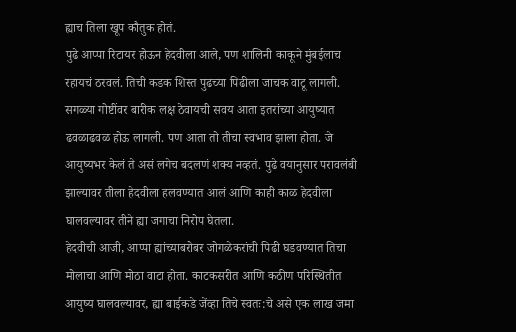ह्याच तिला खूप कौतुक होतं.
पुढे आप्पा रिटायर होऊन हेदवीला आले, पण शालिनी काकूने मुंबईलाच रहायचं ठरवलं. तिची कडक शिस्त पुढच्या पिढीला जाचक वाटू लागली. सगळ्या गोष्टींवर बारीक लक्ष ठेवायची सवय आता इतरांच्या आयुष्यात ढवळाढवळ होऊ लागली. पण आता तो तीचा स्वभाव झाला होता. जे आयुष्यभर केलं ते असं लगेच बदलणं शक्य नव्हतं. पुढे वयानुसार परावलंबी झाल्यावर तीला हेदवीला हलवण्यात आलं आणि काही काळ हेदवीला घालवल्यावर तीने ह्या जगाचा निरोप घेतला.
हेदवीची आजी, आप्पा ह्यांच्याबरोबर जोगळेकरांची पिढी घडवण्यात तिचा मोलाचा आणि मोठा वाटा होता. काटकसरीत आणि कठीण परिस्थितीत आयुष्य घालवल्यावर, ह्या बाईकडे जेंव्हा तिचे स्वतः:चे असे एक लाख जमा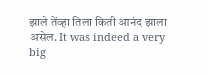झाले तेंव्हा तिला किती आनंद झाला असेल. It was indeed a very big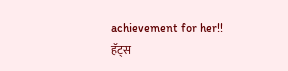achievement for her!!
हॅट्स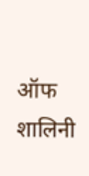ऑफ शालिनी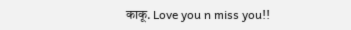काकू. Love you n miss you!!